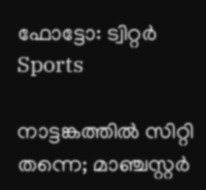ഫോട്ടോ: ട്വിറ്റർ
Sports

നാട്ടങ്കത്തിൽ സിറ്റി തന്നെ; മാഞ്ചസ്റ്റർ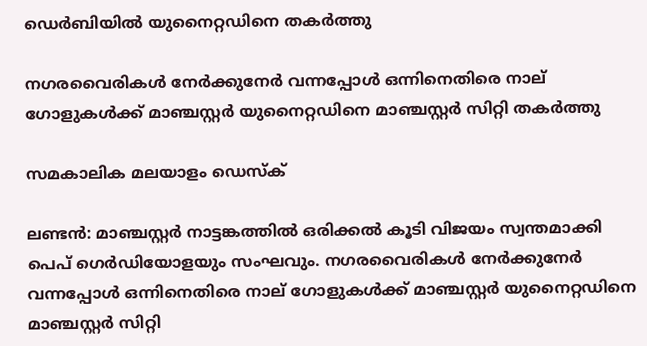ഡെർബിയിൽ യുനൈറ്റഡിനെ തകർത്തു

നഗരവൈരികൾ നേർക്കുനേർ വന്നപ്പോൾ ഒന്നിനെതിരെ നാല് ഗോളുകൾക്ക് മാഞ്ചസ്റ്റർ യുനൈറ്റഡിനെ മാഞ്ചസ്റ്റർ സിറ്റി തകർത്തു

സമകാലിക മലയാളം ഡെസ്ക്

ലണ്ടൻ: മാഞ്ചസ്റ്റർ നാട്ടങ്കത്തിൽ ഒരിക്കൽ കൂടി വിജയം സ്വന്തമാക്കി പെപ് ഗെർഡിയോളയും സംഘവും. നഗരവൈരികൾ നേർക്കുനേർ വന്നപ്പോൾ ഒന്നിനെതിരെ നാല് ഗോളുകൾക്ക് മാഞ്ചസ്റ്റർ യുനൈറ്റഡിനെ മാഞ്ചസ്റ്റർ സിറ്റി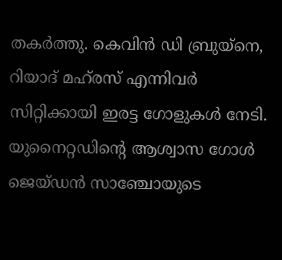തകർത്തു. കെവിൻ ഡി ബ്രുയ്നെ, റിയാദ് മഹ്‌രസ്‌ എന്നിവർ സിറ്റിക്കായി ഇരട്ട ഗോളുകൾ നേടി. യുനൈറ്റഡിന്റെ ആശ്വാസ ഗോൾ ജെയ്ഡൻ സാഞ്ചോയുടെ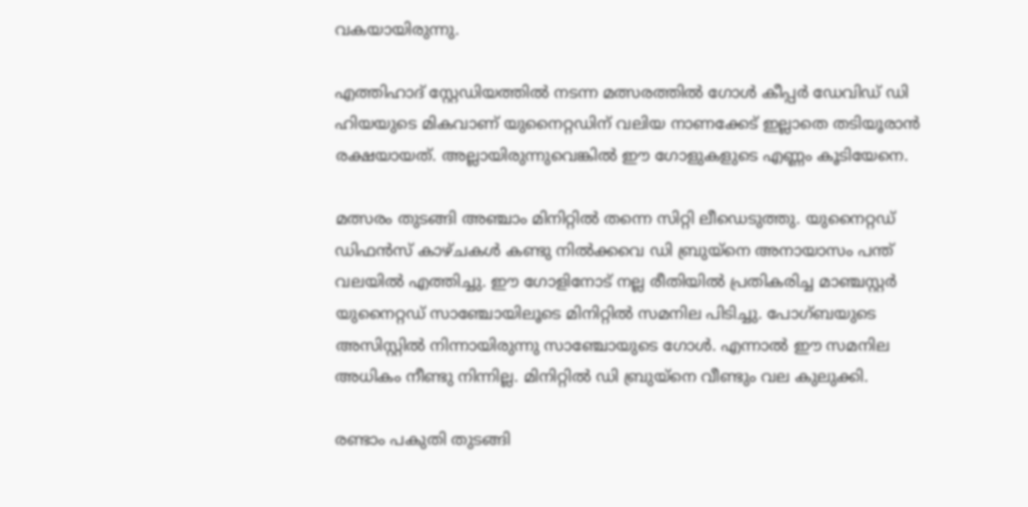വകയായിരുന്നു.

എത്തിഹാദ് സ്റ്റേഡിയത്തിൽ നടന്ന മത്സരത്തിൽ ഗോൾ കീപ്പർ ഡേവിഡ് ഡി ഹിയയുടെ മികവാണ് യുനൈറ്റഡിന് വലിയ നാണക്കേട് ഇല്ലാതെ തടിയൂരാൻ രക്ഷയായത്. അല്ലായിരുന്നുവെങ്കിൽ ഈ ഗോളുകളുടെ എണ്ണം കൂടിയേനെ.

മത്സരം തുടങ്ങി അഞ്ചാം മിനിറ്റിൽ തന്നെ സിറ്റി ലീഡെടുത്തു. യുനൈറ്റഡ് ഡിഫൻസ് കാഴ്ചകൾ കണ്ടു നിൽക്കവെ ഡി ബ്രുയ്നെ അനായാസം പന്ത് വലയിൽ എത്തിച്ചു. ഈ ഗോളിനോട് നല്ല രീതിയിൽ പ്രതികരിച്ച മാഞ്ചസ്റ്റർ യുനൈറ്റഡ് സാഞ്ചോയിലൂടെ മിനിറ്റിൽ സമനില പിടിച്ചു. പോഗ്ബയുടെ അസിസ്റ്റിൽ നിന്നായിരുന്നു സാഞ്ചോയുടെ ഗോൾ. എന്നാൽ ഈ സമനില അധികം നീണ്ടു നിന്നില്ല. മിനിറ്റിൽ ഡി ബ്രുയ്നെ വീണ്ടും വല കുലുക്കി.

രണ്ടാം പകുതി തുടങ്ങി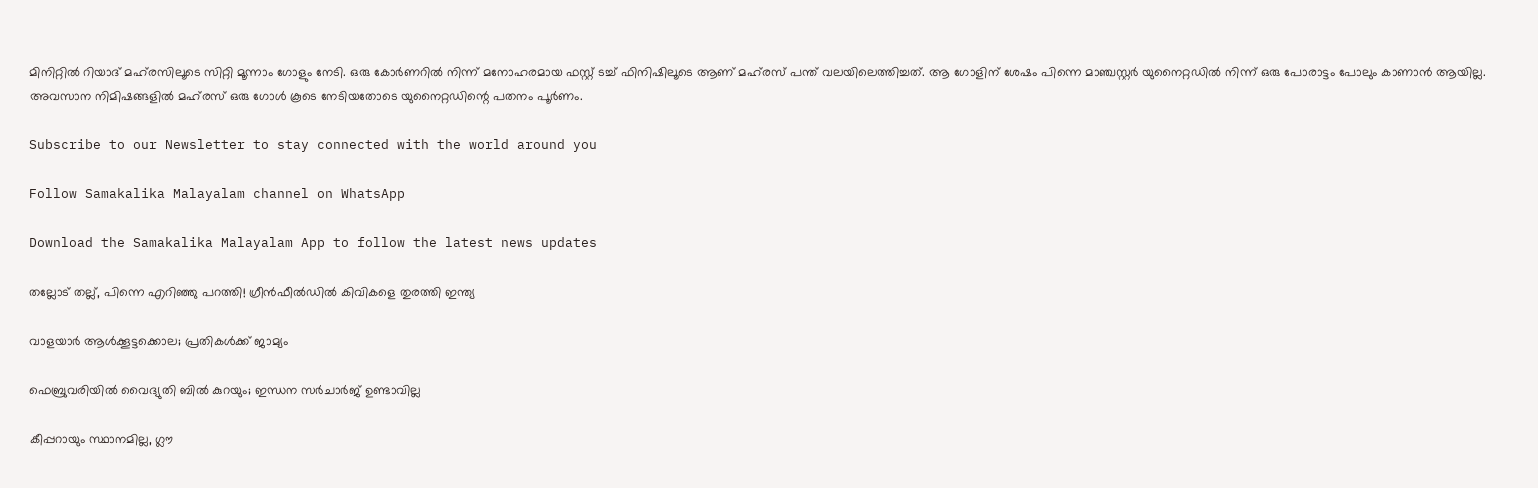മിനിറ്റിൽ റിയാദ് മഹ്‌രസിലൂടെ സിറ്റി മൂന്നാം ഗോളും നേടി. ഒരു കോർണറിൽ നിന്ന് മനോഹരമായ ഫസ്റ്റ് ടച്ച് ഫിനിഷിലൂടെ ആണ് മഹ്‌രസ്‌ പന്ത് വലയിലെത്തിച്ചത്. ആ ഗോളിന് ശേഷം പിന്നെ മാഞ്ചസ്റ്റർ യുനൈറ്റഡിൽ നിന്ന് ഒരു പോരാട്ടം പോലും കാണാൻ ആയില്ല. അവസാന നിമിഷങ്ങളിൽ മഹ്‌രസ്‌ ഒരു ഗോൾ കൂടെ നേടിയതോടെ യുനൈറ്റഡിന്റെ പതനം പൂർണം.

Subscribe to our Newsletter to stay connected with the world around you

Follow Samakalika Malayalam channel on WhatsApp

Download the Samakalika Malayalam App to follow the latest news updates

തല്ലോട് തല്ല്, പിന്നെ എറിഞ്ഞു പറത്തി! ഗ്രീന്‍ഫീല്‍ഡില്‍ കിവികളെ തുരത്തി ഇന്ത്യ

വാളയാര്‍ ആള്‍ക്കൂട്ടക്കൊല; പ്രതികള്‍ക്ക് ജാമ്യം

ഫെബ്രുവരിയില്‍ വൈദ്യുതി ബില്‍ കുറയും; ഇന്ധന സര്‍ചാര്‍ജ് ഉണ്ടാവില്ല

കീപ്പറായും സ്ഥാനമില്ല, ഗ്ലൗ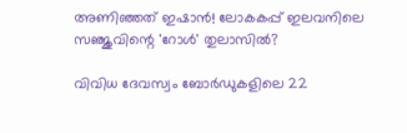അണിഞ്ഞത് ഇഷാൻ! ലോകകപ്പ് ഇലവനിലെ സഞ്ജുവിന്റെ 'റോൾ' തുലാസിൽ?

വിവിധ ദേവസ്വം ബോർഡുകളിലെ 22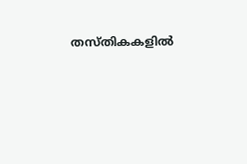തസ്തികകളിൽ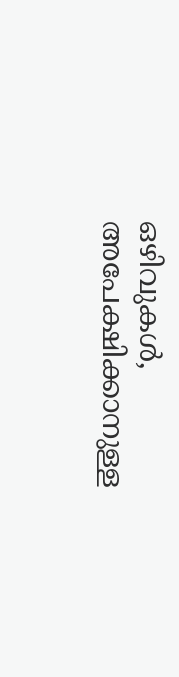ഒഴിവുകൾ, അപേക്ഷിക്കാനുള്ള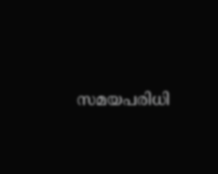സമയപരിധി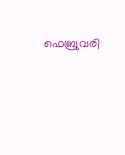ഫെബ്രുവരി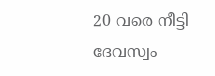20 വരെ നീട്ടി ദേവസ്വം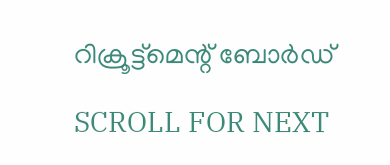റിക്രൂട്ട്മെന്റ് ബോർഡ്

SCROLL FOR NEXT